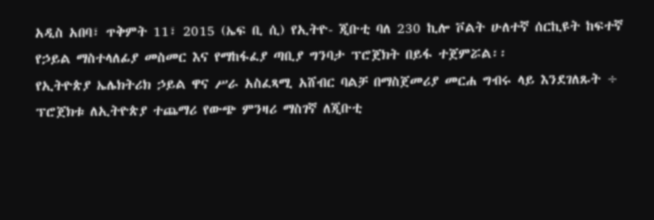አዲስ አበባ፣ ጥቅምት 11፣ 2015 (ኤፍ ቢ ሲ) የኢትዮ- ጂቡቲ ባለ 230 ኪሎ ቮልት ሁለተኛ ሰርኪዩት ከፍተኛ የኃይል ማስተላለፊያ መስመር እና የማከፋፈያ ጣቢያ ግንባታ ፕሮጀክት በይፋ ተጀምሯል፡፡
የኢትዮጵያ ኤሌክትሪክ ኃይል ዋና ሥራ አስፈጻሚ አሸብር ባልቻ በማስጀመሪያ መርሐ ግብሩ ላይ እንደገለጹት ÷ ፕሮጀክቱ ለኢትዮጵያ ተጨማሪ የውጭ ምንዛሪ ማስገኛ ለጂቡቲ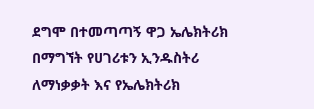ደግሞ በተመጣጣኝ ዋጋ ኤሌክትሪክ በማግኘት የሀገሪቱን ኢንዱስትሪ ለማነቃቃት እና የኤሌክትሪክ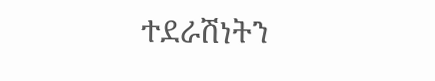ተደራሽነትን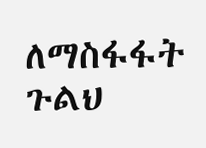ለማስፋፋት ጉልህ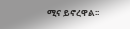ሚና ይኖረዋል፡፡